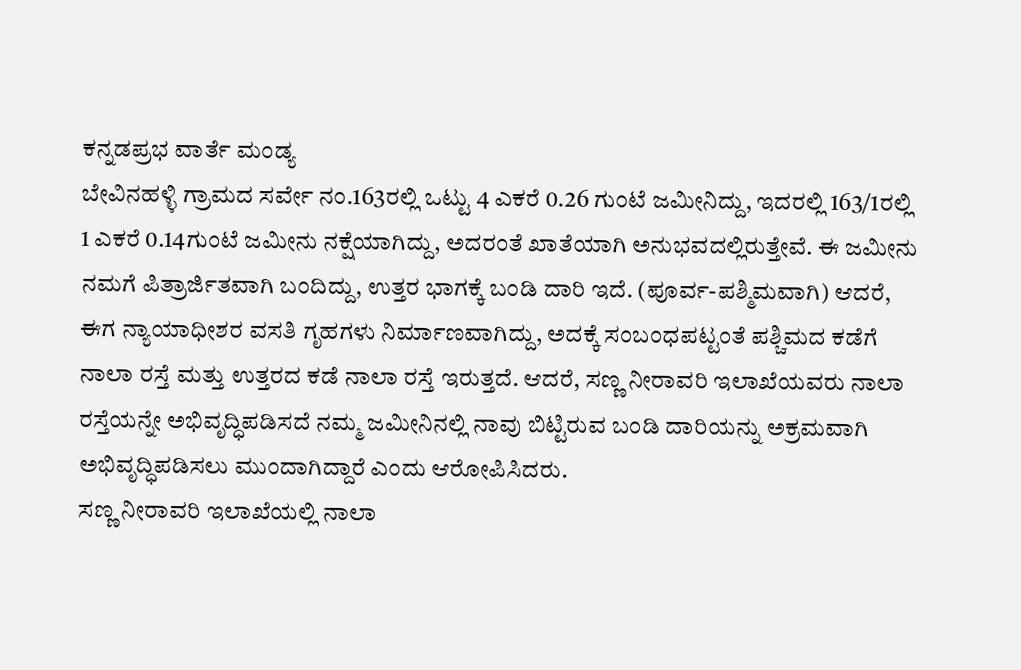ಕನ್ನಡಪ್ರಭ ವಾರ್ತೆ ಮಂಡ್ಯ
ಬೇವಿನಹಳ್ಳಿ ಗ್ರಾಮದ ಸರ್ವೇ ನಂ.163ರಲ್ಲಿ ಒಟ್ಟು 4 ಎಕರೆ 0.26 ಗುಂಟೆ ಜಮೀನಿದ್ದು, ಇದರಲ್ಲಿ 163/1ರಲ್ಲಿ 1 ಎಕರೆ 0.14ಗುಂಟೆ ಜಮೀನು ನಕ್ಷೆಯಾಗಿದ್ದು, ಅದರಂತೆ ಖಾತೆಯಾಗಿ ಅನುಭವದಲ್ಲಿರುತ್ತೇವೆ. ಈ ಜಮೀನು ನಮಗೆ ಪಿತ್ರಾರ್ಜಿತವಾಗಿ ಬಂದಿದ್ದು, ಉತ್ತರ ಭಾಗಕ್ಕೆ ಬಂಡಿ ದಾರಿ ಇದೆ. (ಪೂರ್ವ-ಪಶ್ಮಿಮವಾಗಿ) ಆದರೆ, ಈಗ ನ್ಯಾಯಾಧೀಶರ ವಸತಿ ಗೃಹಗಳು ನಿರ್ಮಾಣವಾಗಿದ್ದು, ಅದಕ್ಕೆ ಸಂಬಂಧಪಟ್ಟಂತೆ ಪಶ್ಚಿಮದ ಕಡೆಗೆ ನಾಲಾ ರಸ್ತೆ ಮತ್ತು ಉತ್ತರದ ಕಡೆ ನಾಲಾ ರಸ್ತೆ ಇರುತ್ತದೆ. ಆದರೆ, ಸಣ್ಣ ನೀರಾವರಿ ಇಲಾಖೆಯವರು ನಾಲಾ ರಸ್ತೆಯನ್ನೇ ಅಭಿವೃದ್ಧಿಪಡಿಸದೆ ನಮ್ಮ ಜಮೀನಿನಲ್ಲಿ ನಾವು ಬಿಟ್ಟಿರುವ ಬಂಡಿ ದಾರಿಯನ್ನು ಅಕ್ರಮವಾಗಿ ಅಭಿವೃದ್ಧಿಪಡಿಸಲು ಮುಂದಾಗಿದ್ದಾರೆ ಎಂದು ಆರೋಪಿಸಿದರು.
ಸಣ್ಣ ನೀರಾವರಿ ಇಲಾಖೆಯಲ್ಲಿ ನಾಲಾ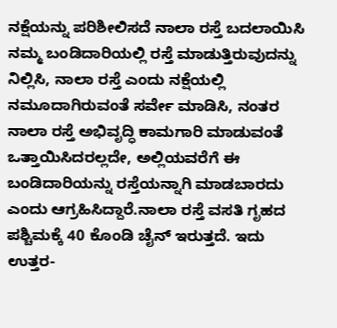ನಕ್ಷೆಯನ್ನು ಪರಿಶೀಲಿಸದೆ ನಾಲಾ ರಸ್ತೆ ಬದಲಾಯಿಸಿ ನಮ್ಮ ಬಂಡಿದಾರಿಯಲ್ಲಿ ರಸ್ತೆ ಮಾಡುತ್ತಿರುವುದನ್ನು ನಿಲ್ಲಿಸಿ, ನಾಲಾ ರಸ್ತೆ ಎಂದು ನಕ್ಷೆಯಲ್ಲಿ ನಮೂದಾಗಿರುವಂತೆ ಸರ್ವೇ ಮಾಡಿಸಿ, ನಂತರ ನಾಲಾ ರಸ್ತೆ ಅಭಿವೃದ್ಧಿ ಕಾಮಗಾರಿ ಮಾಡುವಂತೆ ಒತ್ತಾಯಿಸಿದರಲ್ಲದೇ, ಅಲ್ಲಿಯವರೆಗೆ ಈ ಬಂಡಿದಾರಿಯನ್ನು ರಸ್ತೆಯನ್ನಾಗಿ ಮಾಡಬಾರದು ಎಂದು ಆಗ್ರಹಿಸಿದ್ದಾರೆ.ನಾಲಾ ರಸ್ತೆ ವಸತಿ ಗೃಹದ ಪಶ್ಚಿಮಕ್ಕೆ 40 ಕೊಂಡಿ ಚೈನ್ ಇರುತ್ತದೆ. ಇದು ಉತ್ತರ-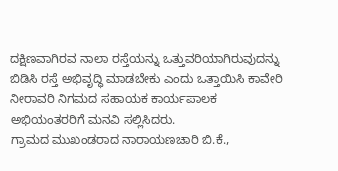ದಕ್ಷಿಣವಾಗಿರವ ನಾಲಾ ರಸ್ತೆಯನ್ನು ಒತ್ತುವರಿಯಾಗಿರುವುದನ್ನು ಬಿಡಿಸಿ ರಸ್ತೆ ಅಭಿವೃದ್ಧಿ ಮಾಡಬೇಕು ಎಂದು ಒತ್ತಾಯಿಸಿ ಕಾವೇರಿ ನೀರಾವರಿ ನಿಗಮದ ಸಹಾಯಕ ಕಾರ್ಯಪಾಲಕ ಅಭಿಯಂತರರಿಗೆ ಮನವಿ ಸಲ್ಲಿಸಿದರು.
ಗ್ರಾಮದ ಮುಖಂಡರಾದ ನಾರಾಯಣಚಾರಿ ಬಿ.ಕೆ.,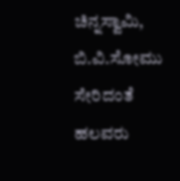ಚಿನ್ನಸ್ವಾಮಿ, ಬಿ.ವಿ.ಸೋಮು ಸೇರಿದಂತೆ ಹಲವರು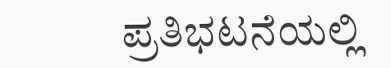ಪ್ರತಿಭಟನೆಯಲ್ಲಿ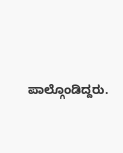ಪಾಲ್ಗೊಂಡಿದ್ದರು.